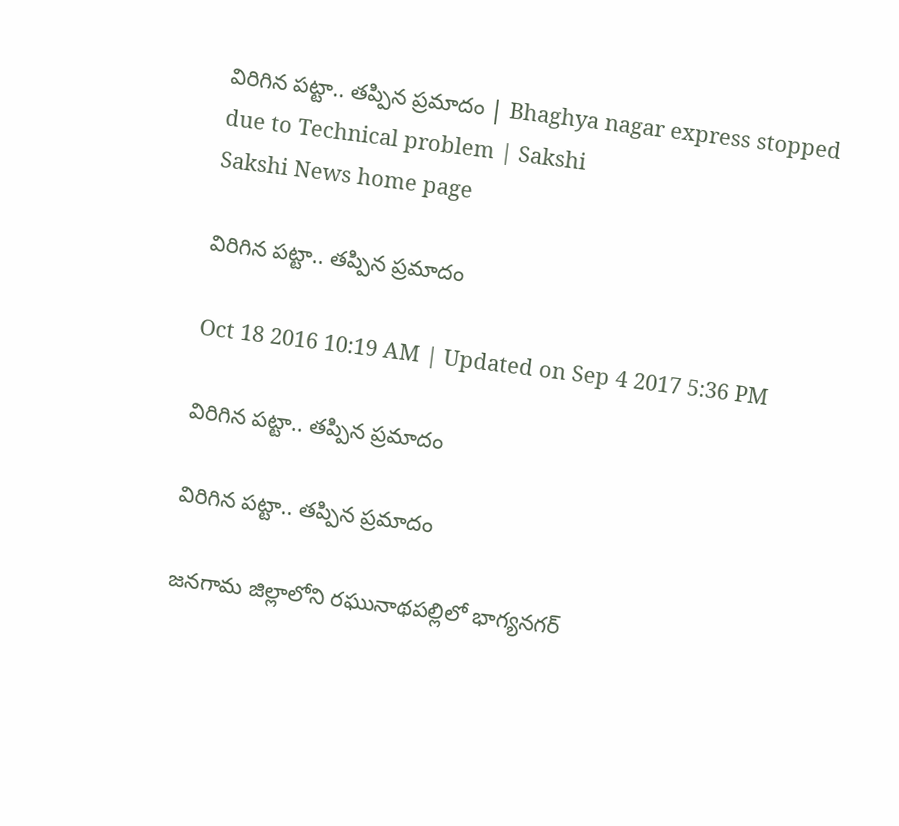విరిగిన పట్టా.. తప్పిన ప్రమాదం | Bhaghya nagar express stopped due to Technical problem | Sakshi
Sakshi News home page

విరిగిన పట్టా.. తప్పిన ప్రమాదం

Oct 18 2016 10:19 AM | Updated on Sep 4 2017 5:36 PM

విరిగిన పట్టా.. తప్పిన ప్రమాదం

విరిగిన పట్టా.. తప్పిన ప్రమాదం

జనగామ జిల్లాలోని రఘునాథపల్లిలో భాగ్యనగర్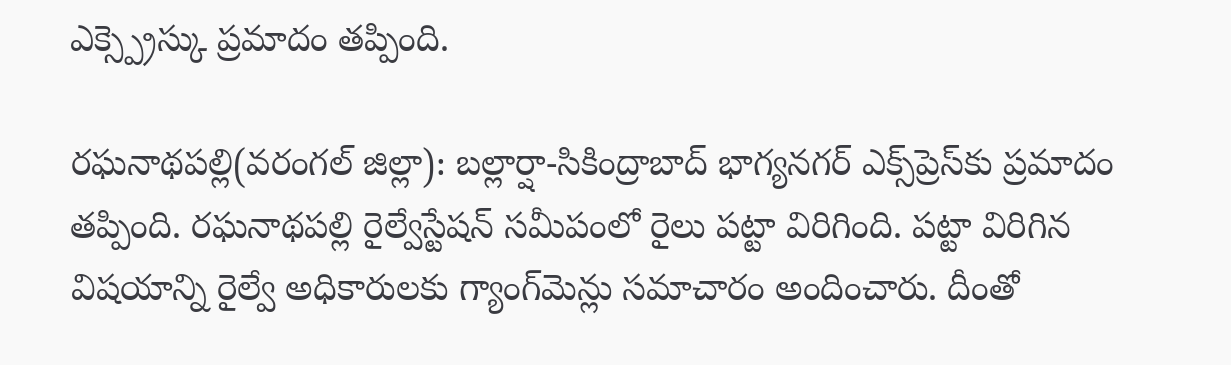ఎక్స్ప్రెస్కు ప్రమాదం తప్పింది.

రఘనాథపల్లి(వరంగల్ జిల్లా): బల్లార్షా-సికింద్రాబాద్ భాగ్యనగర్ ఎక్స్‌ప్రెస్‌కు ప్రమాదం తప్పింది. రఘనాథపల్లి రైల్వేస్టేషన్ సమీపంలో రైలు పట్టా విరిగింది. పట్టా విరిగిన విషయాన్ని రైల్వే అధికారులకు గ్యాంగ్‌మెన్లు సమాచారం అందించారు. దీంతో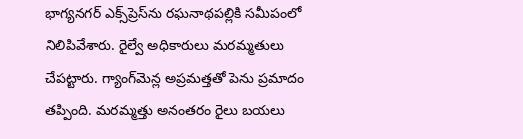భాగ్యనగర్ ఎక్స్‌ప్రెస్‌ను రఘనాథపల్లికి సమీపంలో నిలిపివేశారు. రైల్వే అధికారులు మరమ్మతులు చేపట్టారు. గ్యాంగ్‌మెన్ల అప్రమత్తతో పెను ప్రమాదం తప్పింది. మరమ్మత్తు అనంతరం రైలు బయలు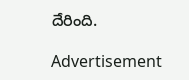దేరింది.

Advertisement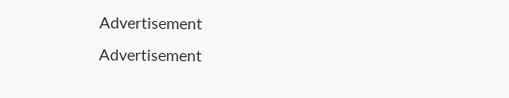Advertisement
Advertisement